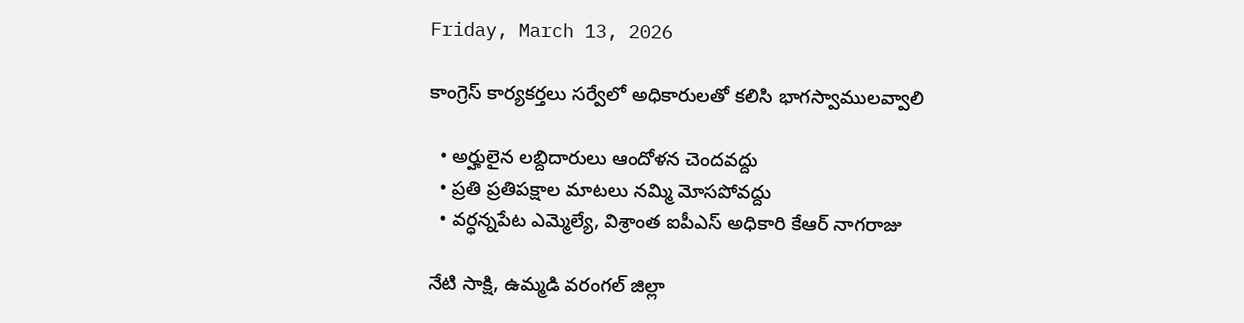Friday, March 13, 2026

కాంగ్రెస్ కార్యకర్తలు సర్వేలో అధికారులతో కలిసి భాగస్వాములవ్వాలి

  • అర్హులైన లబ్దిదారులు ఆందోళన చెందవద్దు
  • ప్రతి ప్రతిపక్షాల మాటలు నమ్మి మోసపోవద్దు
  • వర్ధన్నపేట ఎమ్మెల్యే, విశ్రాంత ఐపీఎస్ అధికారి కేఆర్ నాగరాజు

నేటి సాక్షి, ఉమ్మడి వరంగల్ జిల్లా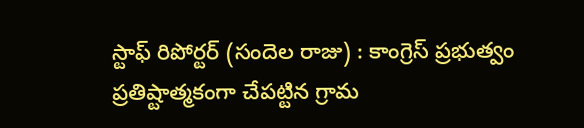స్టాఫ్ రిపోర్టర్ (సందెల రాజు) : కాంగ్రెస్ ప్రభుత్వం ప్రతిష్టాత్మకంగా చేపట్టిన గ్రామ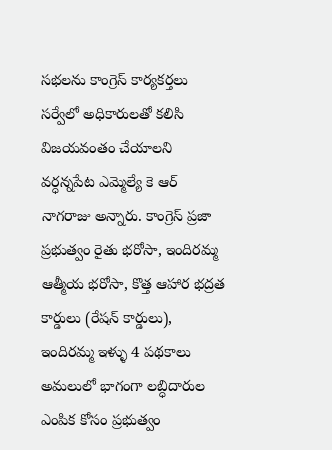సభలను కాంగ్రెస్ కార్యకర్తలు సర్వేలో అధికారులతో కలిసి విజయవంతం చేయాలని వర్ధన్నపేట ఎమ్మెల్యే కె ఆర్ నాగరాజు అన్నారు. కాంగ్రెస్ ప్రజా ప్రభుత్వం రైతు భరోసా, ఇందిరమ్మ ఆత్మీయ భరోసా, కొత్త ఆహార భద్రత కార్డులు (రేషన్ కార్డులు), ఇందిరమ్మ ఇళ్ళు 4 పథకాలు అమలులో భాగంగా లబ్ధిదారుల ఎంపిక కోసం ప్రభుత్వం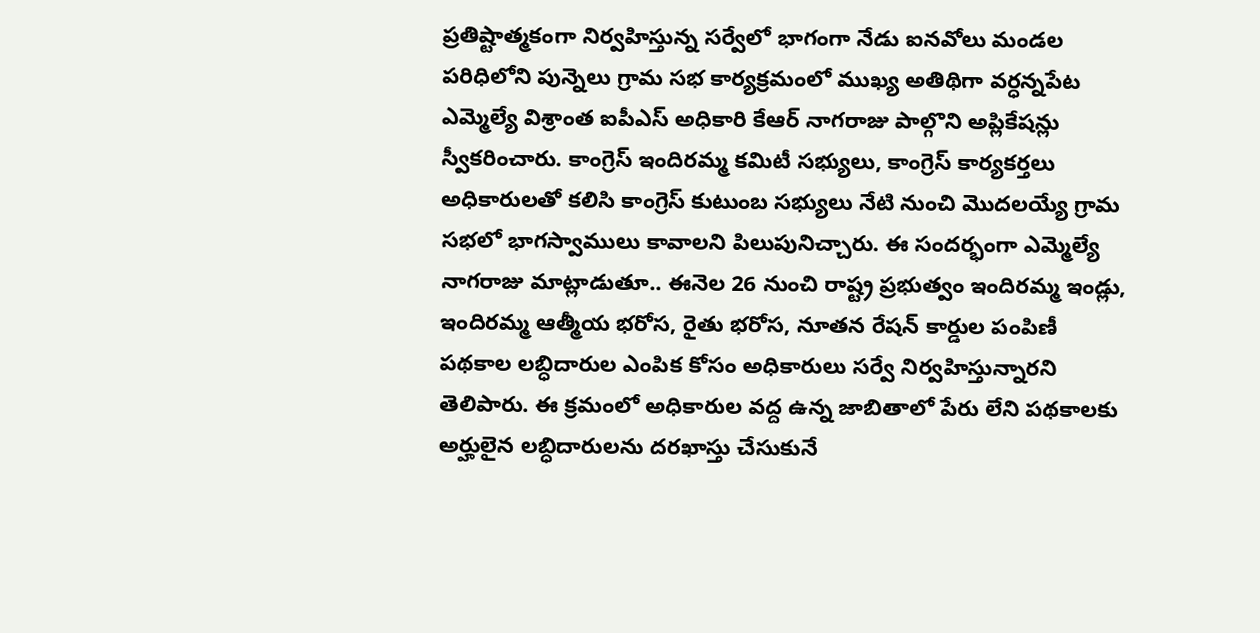ప్రతిష్టాత్మకంగా నిర్వహిస్తున్న సర్వేలో భాగంగా నేడు ఐనవోలు మండల పరిధిలోని పున్నెలు గ్రామ సభ కార్యక్రమంలో ముఖ్య అతిథిగా వర్ధన్నపేట ఎమ్మెల్యే విశ్రాంత ఐపీఎస్ అధికారి కేఆర్ నాగరాజు పాల్గొని అప్లికేషన్లు స్వీకరించారు. కాంగ్రెస్ ఇందిరమ్మ కమిటీ సభ్యులు, కాంగ్రెస్ కార్యకర్తలు అధికారులతో కలిసి కాంగ్రెస్ కుటుంబ సభ్యులు నేటి నుంచి మొదలయ్యే గ్రామ సభలో భాగస్వాములు కావాలని పిలుపునిచ్చారు. ఈ సందర్భంగా ఎమ్మెల్యే నాగరాజు మాట్లాడుతూ.. ఈనెల 26 నుంచి రాష్ట్ర ప్రభుత్వం ఇందిరమ్మ ఇండ్లు, ఇందిరమ్మ ఆత్మీయ భరోస, రైతు భరోస, నూతన రేషన్ కార్డుల పంపిణీ పథకాల లబ్ధిదారుల ఎంపిక కోసం అధికారులు సర్వే నిర్వహిస్తున్నారని తెలిపారు. ఈ క్రమంలో అధికారుల వద్ద ఉన్న జాబితాలో పేరు లేని పథకాలకు అర్హులైన లబ్ధిదారులను దరఖాస్తు చేసుకునే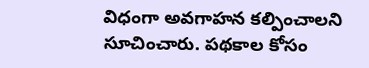విధంగా అవగాహన కల్పించాలని సూచించారు. పథకాల కోసం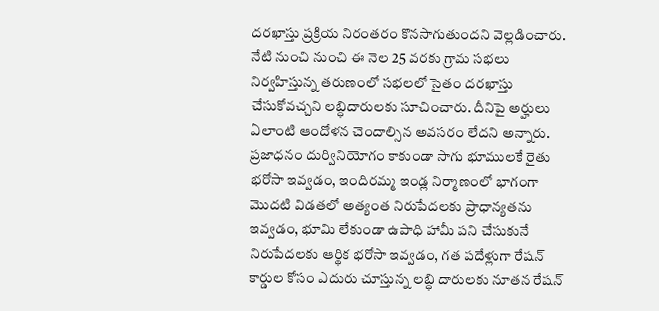దరఖాస్తు ప్రక్రియ నిరంతరం కొనసాగుతుందని వెల్లడించారు. నేటి నుంచి నుంచి ఈ నెల 25 వరకు గ్రామ సభలు నిర్వహిస్తున్న తరుణంలో సభలలో సైతం దరఖాస్తు చేసుకోవచ్చని లబ్ధిదారులకు సూచించారు. దీనిపై అర్హులు ఏలాంటి ఆందోళన చెందాల్సిన అవసరం లేదని అన్నారు. ప్రజాధనం దుర్వినియోగం కాకుండా సాగు భూములకే రైతు భరోసా ఇవ్వడం, ఇందిరమ్మ ఇండ్ల నిర్మాణంలో భాగంగా మొదటి విడతలో అత్యంత నిరుపేదలకు ప్రాధాన్యతను ఇవ్వడం, భూమి లేకుండా ఉపాధి హామీ పని చేసుకునే నిరుపేదలకు ఆర్థిక భరోసా ఇవ్వడం, గత పదేళ్లుగా రేషన్ కార్డుల కోసం ఎదురు చూస్తున్న లబ్ధి దారులకు నూతన రేషన్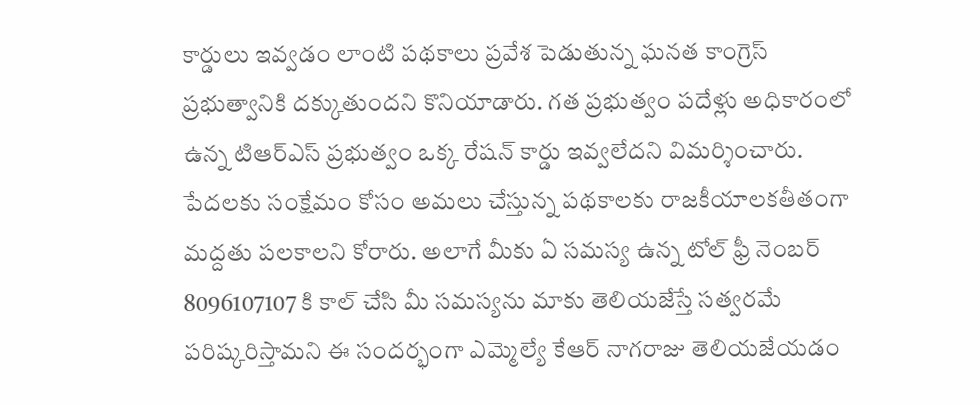కార్డులు ఇవ్వడం లాంటి పథకాలు ప్రవేశ పెడుతున్న ఘనత కాంగ్రెస్ ప్రభుత్వానికి దక్కుతుందని కొనియాడారు. గత ప్రభుత్వం పదేళ్లు అధికారంలో ఉన్న టిఆర్ఎస్ ప్రభుత్వం ఒక్క రేషన్ కార్డు ఇవ్వలేదని విమర్శించారు. పేదలకు సంక్షేమం కోసం అమలు చేస్తున్న పథకాలకు రాజకీయాలకతీతంగా మద్దతు పలకాలని కోరారు. అలాగే మీకు ఏ సమస్య ఉన్న టోల్ ఫ్రీ నెంబర్ 8096107107 కి కాల్ చేసి మీ సమస్యను మాకు తెలియజేస్తే సత్వరమే పరిష్కరిస్తామని ఈ సందర్భంగా ఎమ్మెల్యే కేఆర్ నాగరాజు తెలియజేయడం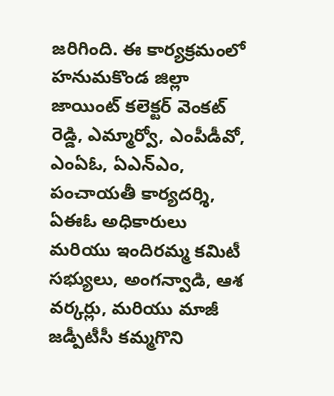జరిగింది. ఈ కార్యక్రమంలో హనుమకొండ జిల్లా జాయింట్ కలెక్టర్ వెంకట్ రెడ్డి, ఎమ్మార్వో, ఎంపీడీవో, ఎంఏఓ, ఏఎన్ఎం, పంచాయతీ కార్యదర్శి, ఏఈఓ అధికారులు మరియు ఇందిరమ్మ కమిటీ సభ్యులు, అంగన్వాడి, ఆశ వర్కర్లు, మరియు మాజీ జడ్పీటీసీ కమ్మగొని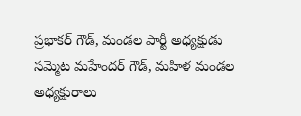ప్రభాకర్ గౌడ్, మండల పార్టీ అధ్యక్షుడు సమ్మెట మహేందర్ గౌడ్, మహిళ మండల అధ్యక్షురాలు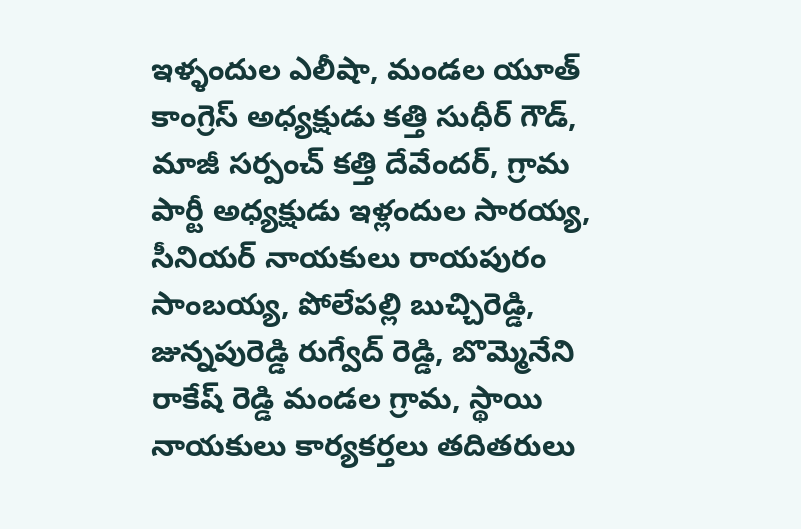ఇళ్ళందుల ఎలీషా, మండల యూత్ కాంగ్రెస్ అధ్యక్షుడు కత్తి సుధీర్ గౌడ్, మాజీ సర్పంచ్ కత్తి దేవేందర్, గ్రామ పార్టీ అధ్యక్షుడు ఇళ్లందుల సారయ్య, సీనియర్ నాయకులు రాయపురం సాంబయ్య, పోలేపల్లి బుచ్చిరెడ్డి, జున్నపురెడ్డి రుగ్వేద్ రెడ్డి, బొమ్మెనేని రాకేష్ రెడ్డి మండల గ్రామ, స్థాయి నాయకులు కార్యకర్తలు తదితరులు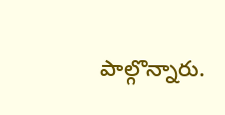పాల్గొన్నారు.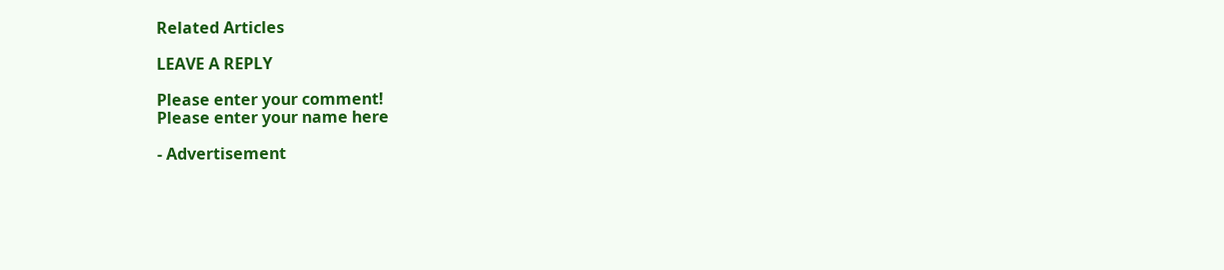Related Articles

LEAVE A REPLY

Please enter your comment!
Please enter your name here

- Advertisement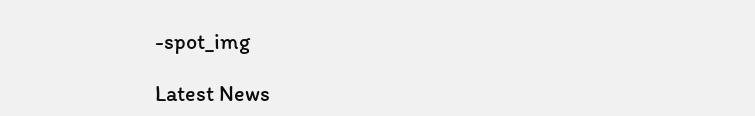-spot_img

Latest News